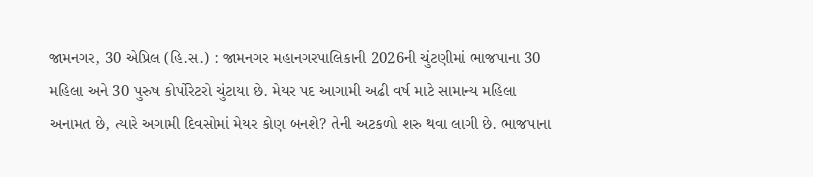જામનગર, 30 એપ્રિલ (હિ.સ.) : જામનગર મહાનગરપાલિકાની 2026ની ચુંટણીમાં ભાજપાના 30 મહિલા અને 30 પુરુષ કોર્પોરેટરો ચુંટાયા છે. મેયર પદ આગામી અઢી વર્ષ માટે સામાન્ય મહિલા અનામત છે, ત્યારે અગામી દિવસોમાં મેયર કોણ બનશે? તેની અટકળો શરુ થવા લાગી છે. ભાજપાના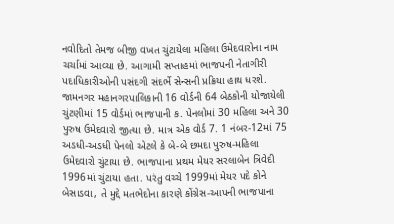નવોદિતો તેમજ બીજી વખત ચુંટાયેલા મહિલા ઉમેદવારોના નામ ચર્ચામાં આવ્યા છે. આગામી સપ્તાહમાં ભાજપની નેતાગીરી પદાધિકારીઓની પસંદગી સંદર્ભે સેન્સની પ્રક્રિયા હાથ ધરશે.
જામનગર મહાનગરપાલિકાની 16 વોર્ડની 64 બેઠકોની યોજાયેલી ચુંટણીમાં 15 વોર્ડમાં ભાજપાની ક. પેનલોમાં 30 મહિલા અને 30 પુરુષ ઉમેદવારો જીત્યા છે. માત્ર એક વોર્ડ 7. 1 નંબર-12માં 75 અડધી-અડધી પેનલો એટલે કે બે-બે છમદા પુરુષ-મહિલા ઉમેદવારો ચુંટાયા છે. ભાજપાના પ્રથમ મેયર સરલાબેન ત્રિવેદી 1996માં ચુંટાયા હતા. પરંતુ વચ્ચે 1999માં મેયર પદે કોને બેસાડવા, તે મુદ્દે મતભેદોના કારણે કોંગ્રેસ-આપની ભાજપાના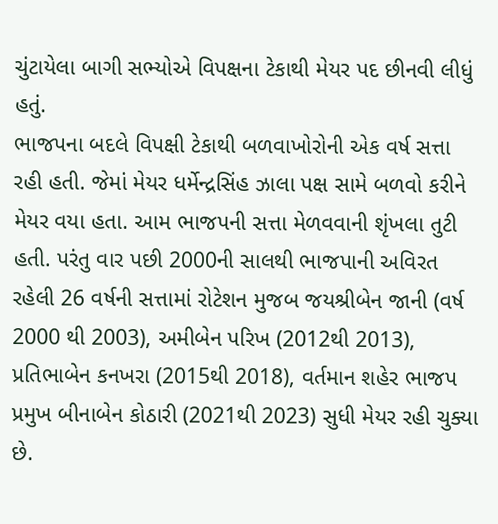ચુંટાયેલા બાગી સભ્યોએ વિપક્ષના ટેકાથી મેયર પદ છીનવી લીધું હતું.
ભાજપના બદલે વિપક્ષી ટેકાથી બળવાખોરોની એક વર્ષ સત્તા રહી હતી. જેમાં મેયર ધર્મેન્દ્રસિંહ ઝાલા પક્ષ સામે બળવો કરીને મેયર વયા હતા. આમ ભાજપની સત્તા મેળવવાની શૃંખલા તુટી હતી. પરંતુ વાર પછી 2000ની સાલથી ભાજપાની અવિરત રહેલી 26 વર્ષની સત્તામાં રોટેશન મુજબ જયશ્રીબેન જાની (વર્ષ 2000 થી 2003), અમીબેન પરિખ (2012થી 2013), પ્રતિભાબેન કનખરા (2015થી 2018), વર્તમાન શહેર ભાજપ પ્રમુખ બીનાબેન કોઠારી (2021થી 2023) સુધી મેયર રહી ચુક્યા છે.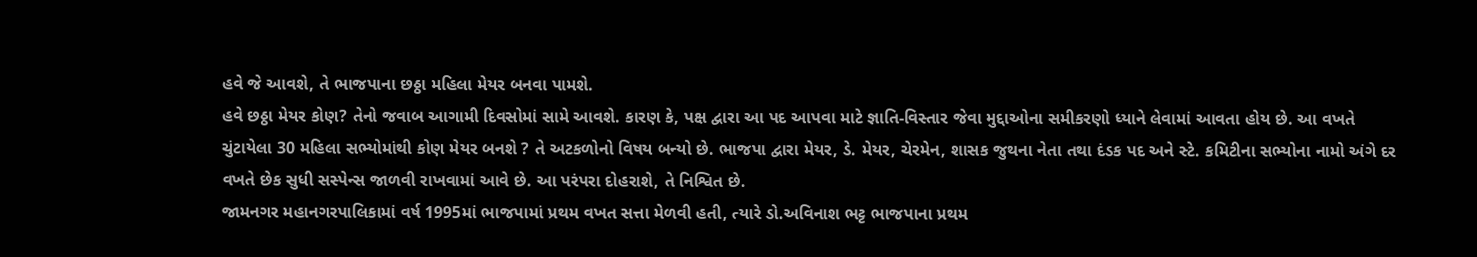હવે જે આવશે, તે ભાજપાના છઠ્ઠા મહિલા મેયર બનવા પામશે.
હવે છઠ્ઠા મેયર કોણ? તેનો જવાબ આગામી દિવસોમાં સામે આવશે. કારણ કે, પક્ષ દ્વારા આ પદ આપવા માટે જ્ઞાતિ-વિસ્તાર જેવા મુદ્દાઓના સમીકરણો ધ્યાને લેવામાં આવતા હોય છે. આ વખતે ચુંટાયેલા 30 મહિલા સભ્યોમાંથી કોણ મેયર બનશે ? તે અટકળોનો વિષય બન્યો છે. ભાજપા દ્વારા મેયર, ડે. મેયર, ચેરમેન, શાસક જુથના નેતા તથા દંડક પદ અને સ્ટે. કમિટીના સભ્યોના નામો અંગે દર વખતે છેક સુધી સસ્પેન્સ જાળવી રાખવામાં આવે છે. આ પરંપરા દોહરાશે, તે નિશ્વિત છે.
જામનગર મહાનગરપાલિકામાં વર્ષ 1995માં ભાજપામાં પ્રથમ વખત સત્તા મેળવી હતી, ત્યારે ડો.અવિનાશ ભટ્ટ ભાજપાના પ્રથમ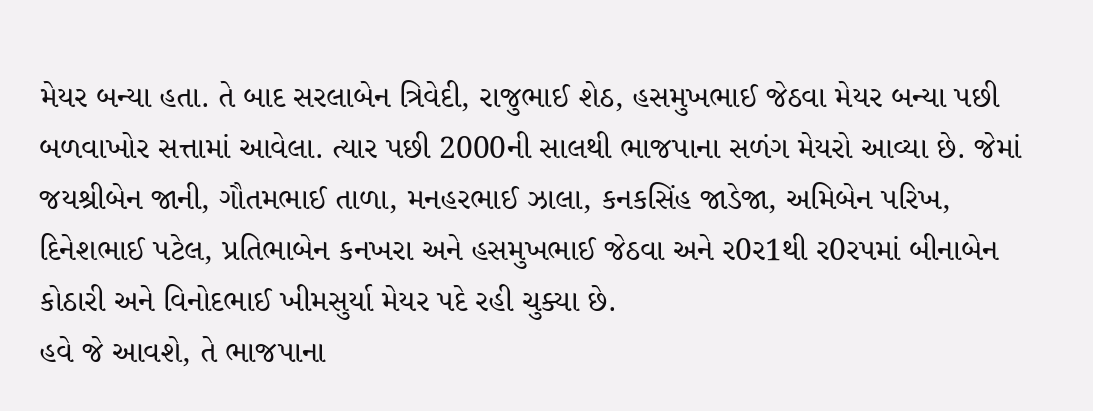મેયર બન્યા હતા. તે બાદ સરલાબેન ત્રિવેદી, રાજુભાઈ શેઠ, હસમુખભાઈ જેઠવા મેયર બન્યા પછી બળવાખોર સત્તામાં આવેલા. ત્યાર પછી 2000ની સાલથી ભાજપાના સળંગ મેયરો આવ્યા છે. જેમાં જયશ્રીબેન જાની, ગૌતમભાઈ તાળા, મનહરભાઈ ઝાલા, કનકસિંહ જાડેજા, અમિબેન પરિખ, દિનેશભાઈ પટેલ, પ્રતિભાબેન કનખરા અને હસમુખભાઈ જેઠવા અને ર0ર1થી ર0રપમાં બીનાબેન કોઠારી અને વિનોદભાઈ ખીમસુર્યા મેયર પદે રહી ચુક્યા છે.
હવે જે આવશે, તે ભાજપાના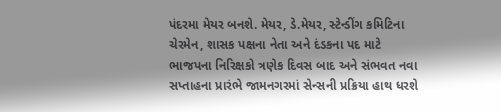પંદરમા મેયર બનશે. મેયર, ડે.મેયર, સ્ટેન્ડીંગ કમિટિના ચેરમેન, શાસક પક્ષના નેતા અને દંડકના પદ માટે ભાજપના નિરિક્ષકો ત્રણેક દિવસ બાદ અને સંભવત નવા સપ્તાહના પ્રારંભે જામનગરમાં સેન્સની પ્રક્રિયા હાથ ધરશે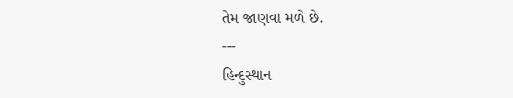તેમ જાણવા મળે છે.
---
હિન્દુસ્થાન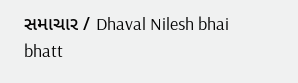સમાચાર / Dhaval Nilesh bhai bhatt